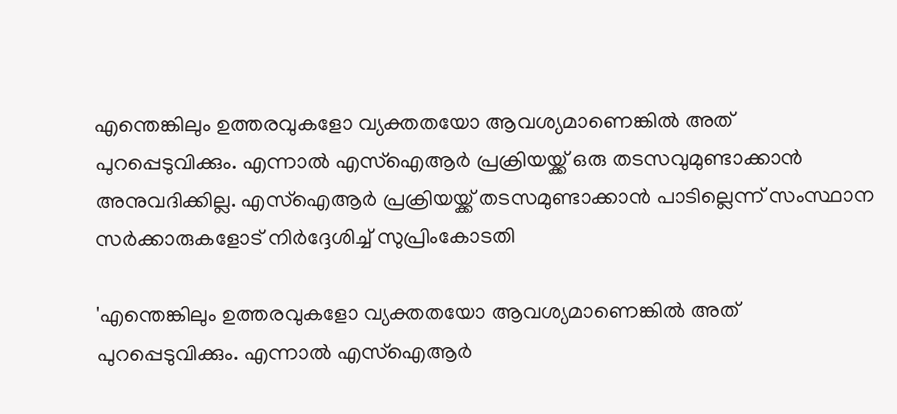എന്തെങ്കിലും ഉത്തരവുകളോ വ്യക്തതയോ ആവശ്യമാണെങ്കിൽ അത് പുറപ്പെടുവിക്കും. എന്നാൽ എസ്‌ഐആർ പ്രക്രിയയ്ക്ക് ഒരു തടസവുമുണ്ടാക്കാൻ അനുവദിക്കില്ല. എസ്ഐആർ പ്രക്രിയയ്ക്ക് തടസമുണ്ടാക്കാൻ പാടില്ലെന്ന് സംസ്ഥാന സർക്കാരുകളോട് നിർദ്ദേശിച്ച് സുപ്രിംകോടതി

'എന്തെങ്കിലും ഉത്തരവുകളോ വ്യക്തതയോ ആവശ്യമാണെങ്കിൽ അത് പുറപ്പെടുവിക്കും. എന്നാൽ എസ്‌ഐആർ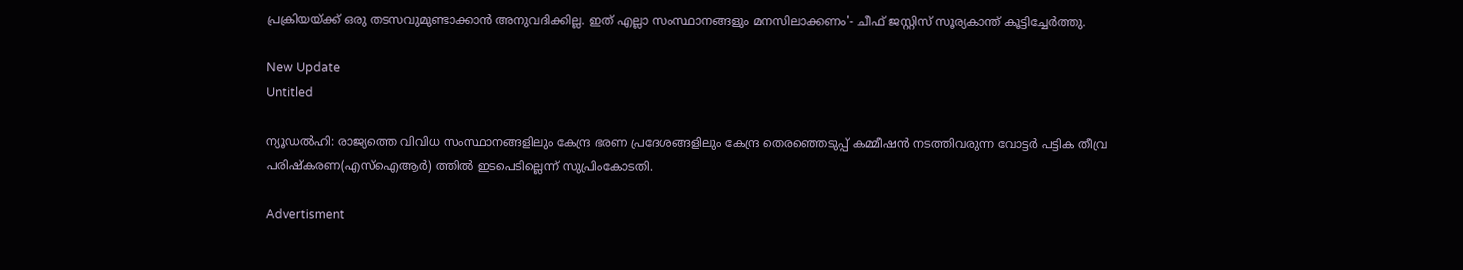പ്രക്രിയയ്ക്ക് ഒരു തടസവുമുണ്ടാക്കാൻ അനുവദിക്കില്ല. ഇത് എല്ലാ സംസ്ഥാനങ്ങളും മനസിലാക്കണം'- ചീഫ് ജസ്റ്റിസ് സൂര്യകാന്ത് കൂട്ടിച്ചേർത്തു.

New Update
Untitled

ന്യൂഡൽഹി: രാജ്യത്തെ വിവിധ സംസ്ഥാനങ്ങളിലും കേന്ദ്ര ഭരണ പ്രദേശങ്ങളിലും കേന്ദ്ര തെരഞ്ഞെടുപ്പ് കമ്മീഷൻ നടത്തിവരുന്ന വോട്ടർ പട്ടിക തീവ്ര പരിഷ്കരണ(എസ്ഐആർ) ത്തിൽ ഇടപെടില്ലെന്ന് സുപ്രിംകോടതി.

Advertisment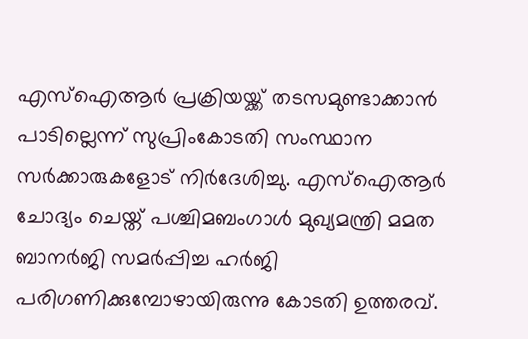എസ്ഐആർ പ്രക്രിയയ്ക്ക് തടസമുണ്ടാക്കാൻ പാടില്ലെന്ന് സുപ്രിംകോടതി സംസ്ഥാന സർക്കാരുകളോട് നിർദേശിച്ചു. എസ്ഐആർ ചോദ്യം ചെയ്ത് പശ്ചിമബംഗാൾ മുഖ്യമന്ത്രി മമത ബാനർജി സമർപ്പിച്ച ഹർജി പരിഗണിക്കുമ്പോഴായിരുന്നു കോടതി ഉത്തരവ്.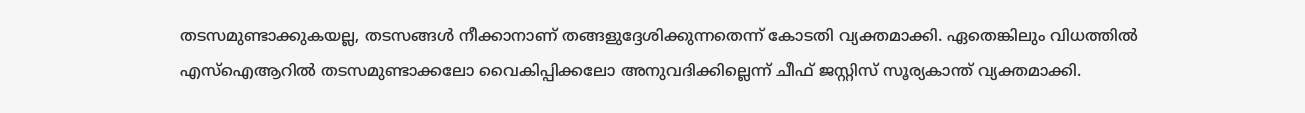തടസമുണ്ടാക്കുകയല്ല, തടസങ്ങൾ നീക്കാനാണ് തങ്ങളുദ്ദേശിക്കുന്നതെന്ന് കോടതി വ്യക്തമാക്കി. ഏതെങ്കിലും വിധത്തിൽ എസ്ഐആറിൽ തടസമുണ്ടാക്കലോ വൈകിപ്പിക്കലോ അനുവദിക്കില്ലെന്ന് ചീഫ് ജസ്റ്റിസ് സൂര്യകാന്ത് വ്യക്തമാക്കി.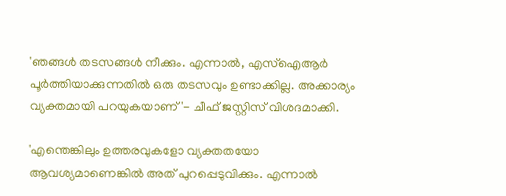'ഞങ്ങൾ തടസങ്ങൾ നീക്കും. എന്നാൽ, എസ്ഐആർ പൂർത്തിയാക്കുന്നതിൽ ഒരു തടസവും ഉണ്ടാക്കില്ല. അക്കാര്യം വ്യക്തമായി പറയുകയാണ്'- ചീഫ് ജസ്റ്റിസ് വിശദമാക്കി.

'എന്തെങ്കിലും ഉത്തരവുകളോ വ്യക്തതയോ ആവശ്യമാണെങ്കിൽ അത് പുറപ്പെടുവിക്കും. എന്നാൽ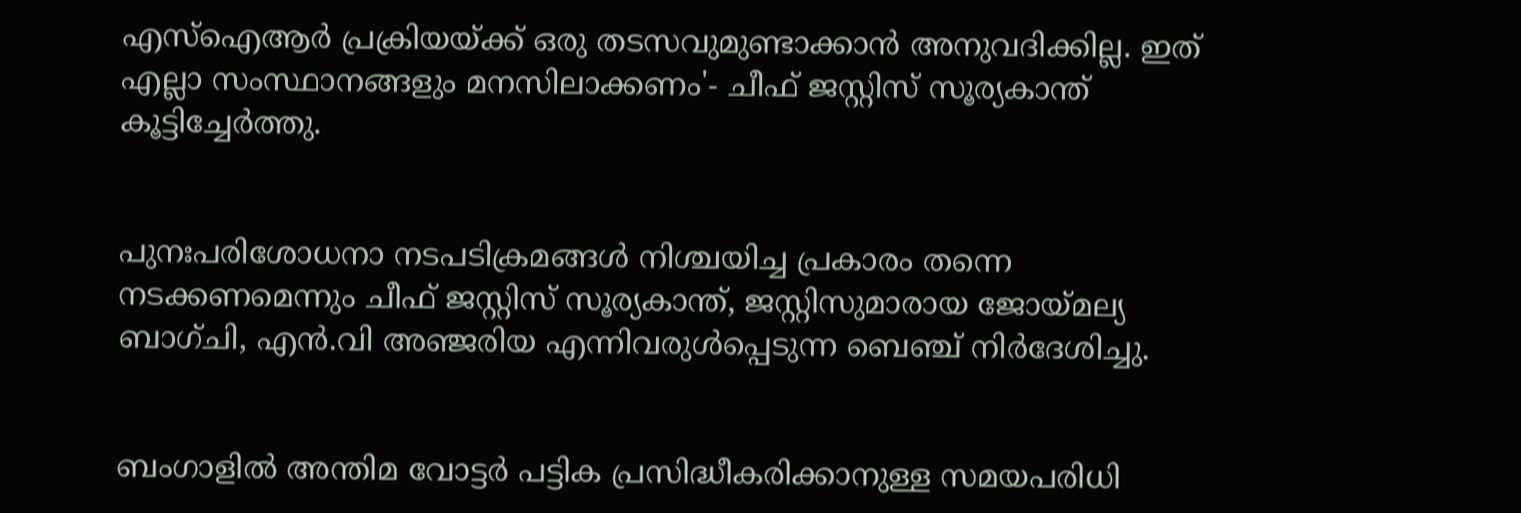എസ്‌ഐആർ പ്രക്രിയയ്ക്ക് ഒരു തടസവുമുണ്ടാക്കാൻ അനുവദിക്കില്ല. ഇത് എല്ലാ സംസ്ഥാനങ്ങളും മനസിലാക്കണം'- ചീഫ് ജസ്റ്റിസ് സൂര്യകാന്ത് കൂട്ടിച്ചേർത്തു.


പുനഃപരിശോധനാ നടപടിക്രമങ്ങൾ നിശ്ചയിച്ച പ്രകാരം തന്നെ നടക്കണമെന്നും ചീഫ് ജസ്റ്റിസ് സൂര്യകാന്ത്, ജസ്റ്റിസുമാരായ ജോയ്മല്യ ബാഗ്ചി, എൻ.വി അഞ്ജരിയ എന്നിവരുൾപ്പെടുന്ന ബെഞ്ച് നിർദേശിച്ചു.


ബംഗാളിൽ അന്തിമ വോട്ടർ പട്ടിക പ്രസിദ്ധീകരിക്കാനുള്ള സമയപരിധി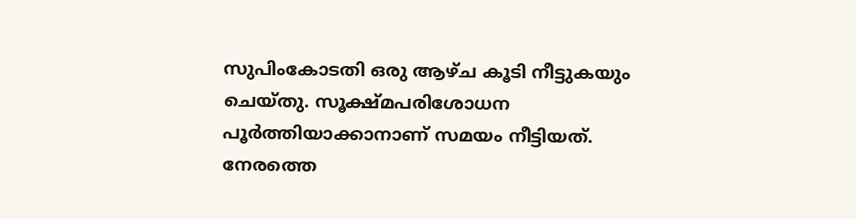സുപിംകോടതി ഒരു ആഴ്ച കൂടി നീട്ടുകയും ചെയ്തു. സൂക്ഷ്മപരിശോധന പൂർത്തിയാക്കാനാണ് സമയം നീട്ടിയത്. നേരത്തെ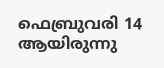ഫെബ്രുവരി 14 ആയിരുന്നു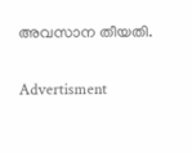അവസാന തീയതി.

Advertisment